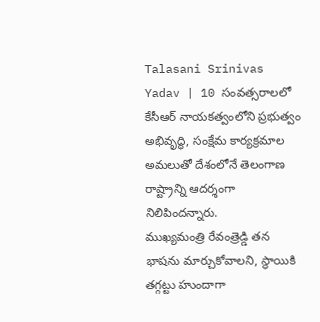Talasani Srinivas Yadav | 10 సంవత్సరాలలో కేసీఆర్ నాయకత్వంలోని ప్రభుత్వం అభివృద్ధి, సంక్షేమ కార్యక్రమాల అమలుతో దేశంలోనే తెలంగాణ రాష్ట్రాన్ని ఆదర్శంగా నిలిపిందన్నారు.
ముఖ్యమంత్రి రేవంత్రెడ్డి తన భాషను మార్చుకోవాలని, స్థాయికి తగ్గట్టు హుందాగా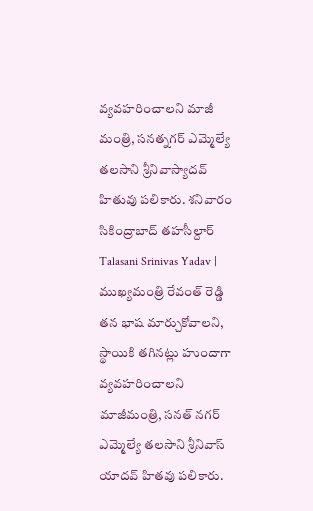వ్యవహరించాలని మాజీ మంత్రి, సనత్నగర్ ఎమ్మెల్యే తలసాని శ్రీనివాస్యాదవ్ హితువు పలికారు. శనివారం సికింద్రాబాద్ తహసీల్దార్
Talasani Srinivas Yadav | ముఖ్యమంత్రి రేవంత్ రెడ్డి తన భాష మార్చుకోవాలని, స్థాయికి తగినట్లు హుందాగా వ్యవహరించాలని మాజీమంత్రి, సనత్ నగర్ ఎమ్మెల్యే తలసాని శ్రీనివాస్ యాదవ్ హితవు పలికారు.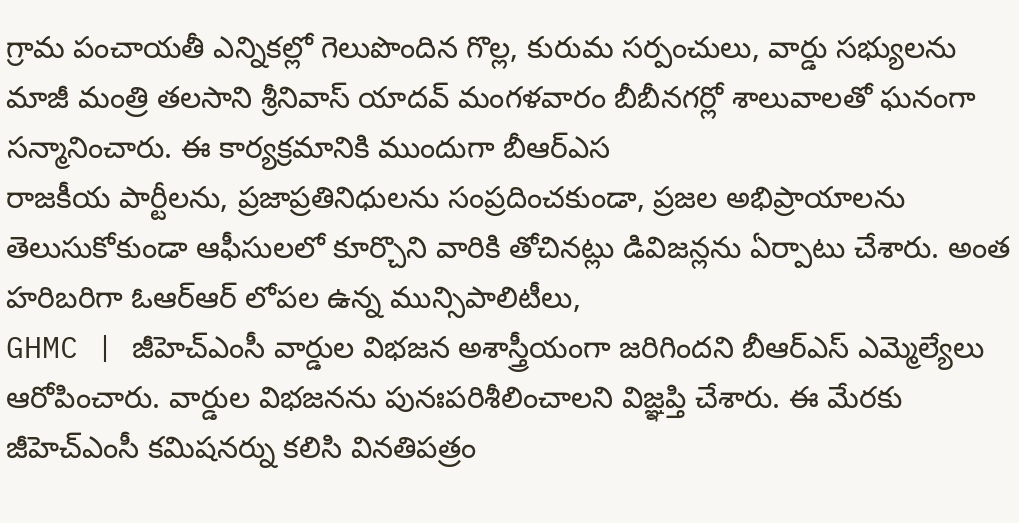గ్రామ పంచాయతీ ఎన్నికల్లో గెలుపొందిన గొల్ల, కురుమ సర్పంచులు, వార్డు సభ్యులను మాజీ మంత్రి తలసాని శ్రీనివాస్ యాదవ్ మంగళవారం బీబీనగర్లో శాలువాలతో ఘనంగా సన్మానించారు. ఈ కార్యక్రమానికి ముందుగా బీఆర్ఎస
రాజకీయ పార్టీలను, ప్రజాప్రతినిధులను సంప్రదించకుండా, ప్రజల అభిప్రాయాలను తెలుసుకోకుండా ఆఫీసులలో కూర్చొని వారికి తోచినట్లు డివిజన్లను ఏర్పాటు చేశారు. అంత హరిబరిగా ఓఆర్ఆర్ లోపల ఉన్న మున్సిపాలిటీలు,
GHMC | జీహెచ్ఎంసీ వార్డుల విభజన అశాస్త్రీయంగా జరిగిందని బీఆర్ఎస్ ఎమ్మెల్యేలు ఆరోపించారు. వార్డుల విభజనను పునఃపరిశీలించాలని విజ్ఞప్తి చేశారు. ఈ మేరకు జీహెచ్ఎంసీ కమిషనర్ను కలిసి వినతిపత్రం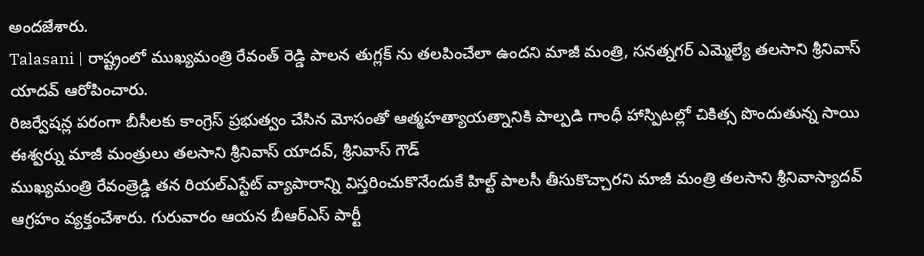అందజేశారు.
Talasani | రాష్ట్రంలో ముఖ్యమంత్రి రేవంత్ రెడ్డి పాలన తుగ్లక్ ను తలపించేలా ఉందని మాజీ మంత్రి, సనత్నగర్ ఎమ్మెల్యే తలసాని శ్రీనివాస్ యాదవ్ ఆరోపించారు.
రిజర్వేషన్ల పరంగా బీసీలకు కాంగ్రెస్ ప్రభుత్వం చేసిన మోసంతో ఆత్మహత్యాయత్నానికి పాల్పడి గాంధీ హాస్పిటల్లో చికిత్స పొందుతున్న సాయి ఈశ్వర్ను మాజీ మంత్రులు తలసాని శ్రీనివాస్ యాదవ్, శ్రీనివాస్ గౌడ్
ముఖ్యమంత్రి రేవంత్రెడ్డి తన రియల్ఎస్టేట్ వ్యాపారాన్ని విస్తరించుకొనేందుకే హిల్ట్ పాలసీ తీసుకొచ్చారని మాజీ మంత్రి తలసాని శ్రీనివాస్యాదవ్ ఆగ్రహం వ్యక్తంచేశారు. గురువారం ఆయన బీఆర్ఎస్ పార్టీ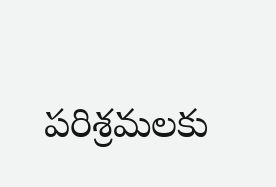పరిశ్రమలకు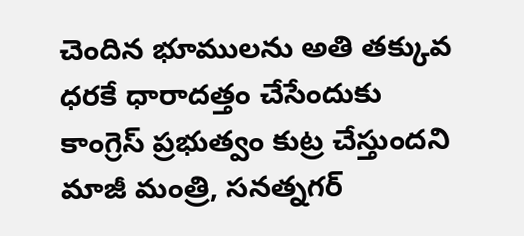చెందిన భూములను అతి తక్కువ ధరకే ధారాదత్తం చేసేందుకు కాంగ్రెస్ ప్రభుత్వం కుట్ర చేస్తుందని మాజీ మంత్రి, సనత్నగర్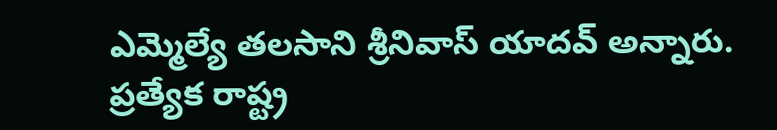ఎమ్మెల్యే తలసాని శ్రీనివాస్ యాదవ్ అన్నారు.
ప్రత్యేక రాష్ట్ర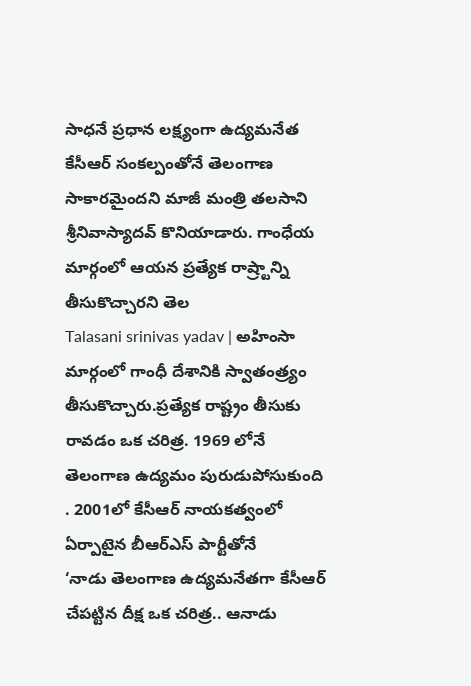సాధనే ప్రధాన లక్ష్యంగా ఉద్యమనేత కేసీఆర్ సంకల్పంతోనే తెలంగాణ సాకారమైందని మాజీ మంత్రి తలసాని శ్రీనివాస్యాదవ్ కొనియాడారు. గాంధేయ మార్గంలో ఆయన ప్రత్యేక రాష్ర్టాన్ని తీసుకొచ్చారని తెల
Talasani srinivas yadav | అహింసా మార్గంలో గాంధీ దేశానికి స్వాతంత్ర్యం తీసుకొచ్చారు.ప్రత్యేక రాష్ట్రం తీసుకు రావడం ఒక చరిత్ర. 1969 లోనే తెలంగాణ ఉద్యమం పురుడుపోసుకుంది . 2001లో కేసీఆర్ నాయకత్వంలో ఏర్పాటైన బీఆర్ఎస్ పార్టీతోనే
‘నాడు తెలంగాణ ఉద్యమనేతగా కేసీఆర్ చేపట్టిన దీక్ష ఒక చరిత్ర.. ఆనాడు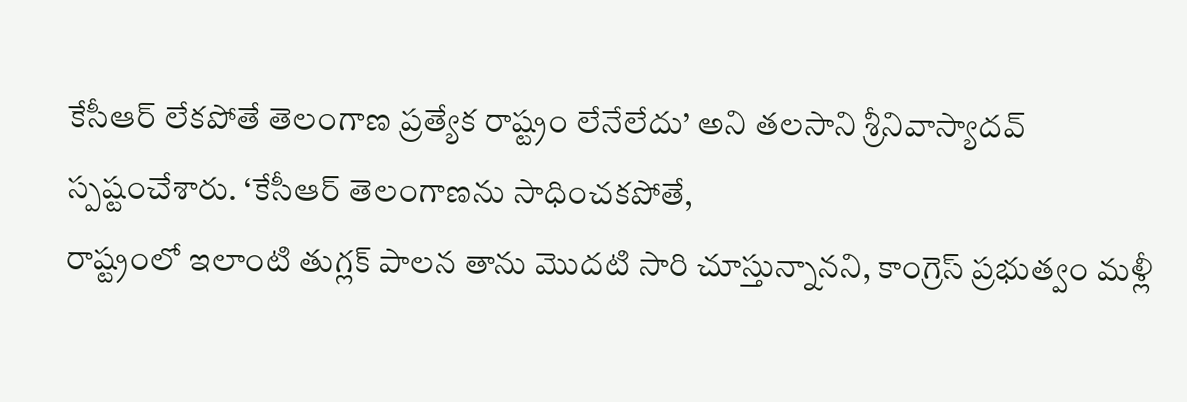కేసీఆర్ లేకపోతే తెలంగాణ ప్రత్యేక రాష్ట్రం లేనేలేదు’ అని తలసాని శ్రీనివాస్యాదవ్ స్పష్టంచేశారు. ‘కేసీఆర్ తెలంగాణను సాధించకపోతే,
రాష్ట్రంలో ఇలాంటి తుగ్లక్ పాలన తాను మొదటి సారి చూస్తున్నానని, కాంగ్రెస్ ప్రభుత్వం మళ్లీ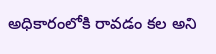అధికారంలోకి రావడం కల అని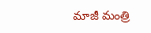మాజీ మంత్రి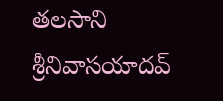తలసాని శ్రీనివాసయాదవ్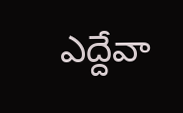ఎద్దేవా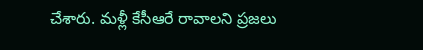చేశారు. మళ్లీ కేసీఆరే రావాలని ప్రజలు